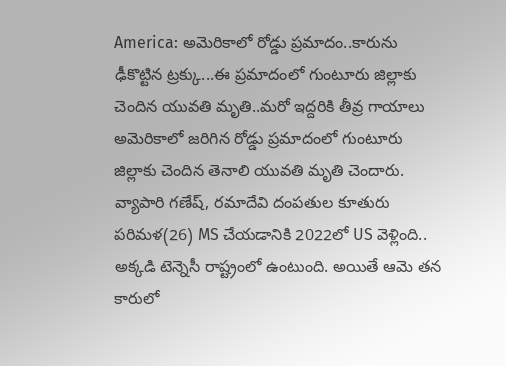America: అమెరికాలో రోడ్డు ప్రమాదం..కారును ఢీకొట్టిన ట్రక్కు...ఈ ప్రమాదంలో గుంటూరు జిల్లాకు చెందిన యువతి మృతి..మరో ఇద్దరికి తీవ్ర గాయాలు
అమెరికాలో జరిగిన రోడ్డు ప్రమాదంలో గుంటూరు జిల్లాకు చెందిన తెనాలి యువతి మృతి చెందారు. వ్యాపారి గణేష్, రమాదేవి దంపతుల కూతురు పరిమళ(26) MS చేయడానికి 2022లో US వెళ్లింది.. అక్కడి టెన్నెసీ రాష్ట్రంలో ఉంటుంది. అయితే ఆమె తన కారులో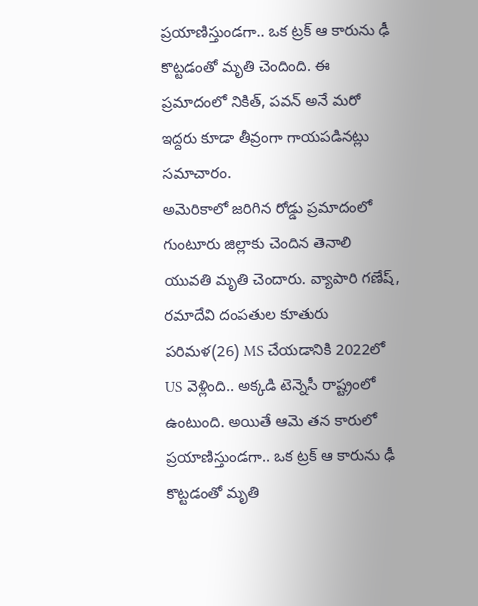ప్రయాణిస్తుండగా.. ఒక ట్రక్ ఆ కారును ఢీ కొట్టడంతో మృతి చెందింది. ఈ ప్రమాదంలో నికిత్, పవన్ అనే మరో ఇద్దరు కూడా తీవ్రంగా గాయపడినట్లు సమాచారం.
అమెరికాలో జరిగిన రోడ్డు ప్రమాదంలో గుంటూరు జిల్లాకు చెందిన తెనాలి యువతి మృతి చెందారు. వ్యాపారి గణేష్, రమాదేవి దంపతుల కూతురు పరిమళ(26) MS చేయడానికి 2022లో US వెళ్లింది.. అక్కడి టెన్నెసీ రాష్ట్రంలో ఉంటుంది. అయితే ఆమె తన కారులో ప్రయాణిస్తుండగా.. ఒక ట్రక్ ఆ కారును ఢీ కొట్టడంతో మృతి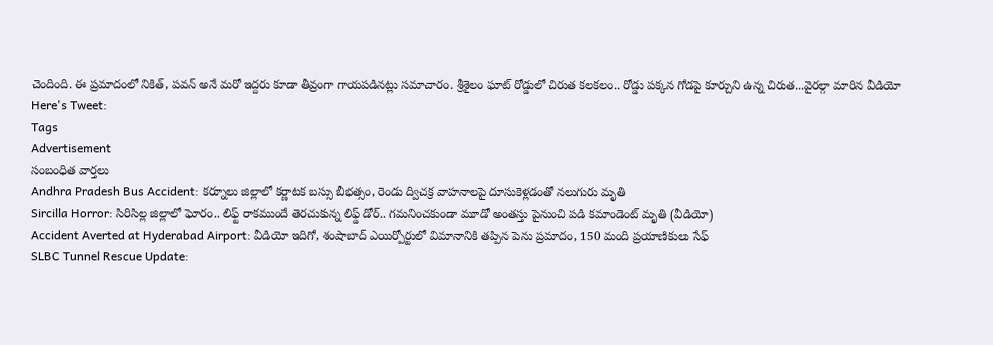చెందింది. ఈ ప్రమాదంలో నికిత్, పవన్ అనే మరో ఇద్దరు కూడా తీవ్రంగా గాయపడినట్లు సమాచారం. శ్రీశైలం ఘాట్ రోడ్డులో చిరుత కలకలం.. రోడ్డు పక్కన గోడపై కూర్చుని ఉన్న చిరుత...వైరల్గా మారిన వీడియో
Here's Tweet:
Tags
Advertisement
సంబంధిత వార్తలు
Andhra Pradesh Bus Accident: కర్నూలు జిల్లాలో కర్ణాటక బస్సు బీభత్సం, రెండు ద్విచక్ర వాహనాలపై దూసుకెళ్లడంతో నలుగురు మృతి
Sircilla Horror: సిరిసిల్ల జిల్లాలో ఘోరం.. లిఫ్ట్ రాకముందే తెరచుకున్న లిఫ్డ్ డోర్.. గమనించకుండా మూడో అంతస్తు పైనుంచి పడి కమాండెంట్ మృతి (వీడియో)
Accident Averted at Hyderabad Airport: వీడియో ఇదిగో, శంషాబాద్ ఎయిర్పోర్టులో విమానానికి తప్పిన పెను ప్రమాదం, 150 మంది ప్రయాణికులు సేఫ్
SLBC Tunnel Rescue Update: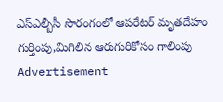ఎస్ఎల్బీసీ సొరంగంలో ఆపరేటర్ మృతదేహం గుర్తింపు,మిగిలిన ఆరుగురికోసం గాలింపు
Advertisement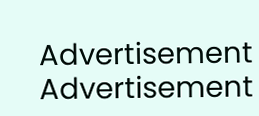Advertisement
Advertisement